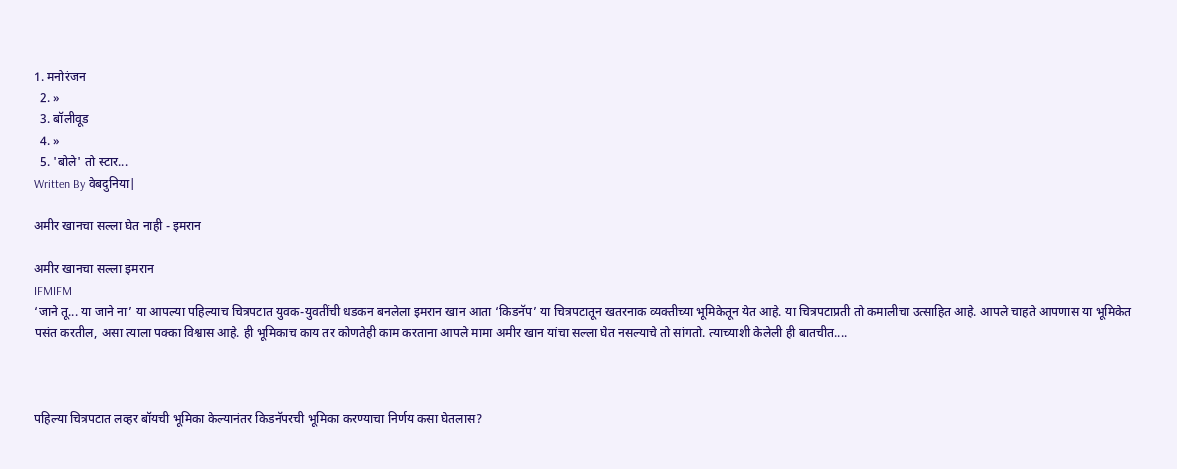1. मनोरंजन
  2. »
  3. बॉलीवूड
  4. »
  5. 'बोले' तो स्टार...
Written By वेबदुनिया|

अमीर खानचा सल्ला घेत नाही - इमरान

अमीर खानचा सल्ला इमरान
IFMIFM
‘जाने तू... या जाने ना’ या आपल्या पहिल्याच चित्रपटात युवक-युवतींची धडकन बनलेला इमरान खान आता ‘किडनॅप’ या चित्रपटातून खतरनाक व्यक्तीच्या भूमिकेतून येत आहे. या चित्रपटाप्रती तो कमालीचा उत्साहित आहे. आपले चाहते आपणास या भूमिकेत पसंत करतील, असा त्याला पक्का विश्वास आहे. ही भूमिकाच काय तर कोणतेही काम करताना आपले मामा अमीर खान यांचा सल्ला घेत नसल्याचे तो सांगतो. त्याच्याशी केलेली ही बातचीत....



पहिल्या चित्रपटात लव्हर बॉयची भूमिका केल्यानंतर किडनॅपरची भूमिका करण्याचा निर्णय कसा घेतलास?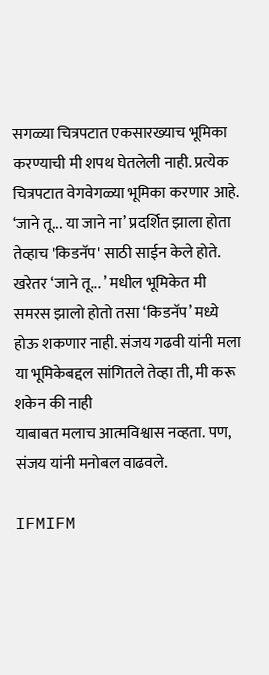सगळ्या चित्रपटात एकसारख्याच भूमिका करण्याची मी शपथ घेतलेली नाही. प्रत्येक चित्रपटात वेगवेगळ्या भूमिका करणार आहे. ‘जाने तू... या जाने ना’ प्रदर्शित झाला होता तेव्हाच 'किडनॅप' साठी साईन केले होते. खरेतर ‘जाने तू... ’ मधील भूमिकेत मी समरस झालो होतो तसा ‘किडनॅप’ मध्ये होऊ शकणार नाही. संजय गढवी यांनी मला या भूमिकेबद्दल सांगितले तेव्हा ती, मी करू शकेन की नाही
याबाबत मलाच आत्मविश्वास नव्हता. पण, संजय यांनी मनोबल वाढवले.

IFMIFM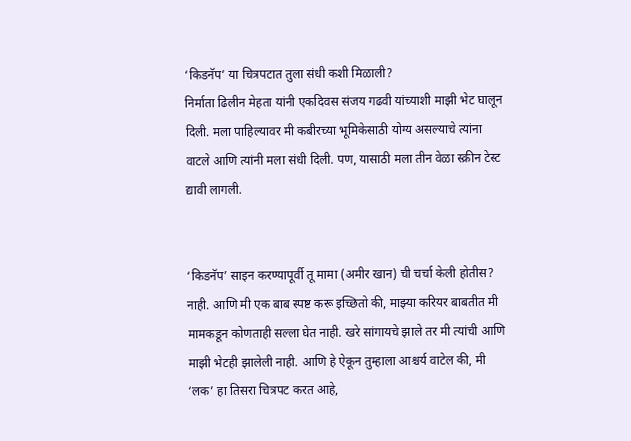‘किडनॅप’ या चित्रपटात तुला संधी कशी मिळाली?
निर्माता ढिलीन मेहता यांनी एकदिवस संजय गढवी यांच्याशी माझी भेट घालून दिली. मला पाहिल्यावर मी कबीरच्या भूमिकेसाठी योग्य असल्याचे त्यांना वाटले आणि त्यांनी मला संधी दिली. पण, यासाठी मला तीन वेळा स्क्रीन टेस्ट द्यावी लागली.


‘किडनॅप’ साइन करण्यापूर्वी तू मामा (अमीर खान) ची चर्चा केली होतीस?
नाही. आणि मी एक बाब स्पष्ट करू इच्छितो की, माझ्या करियर बाबतीत मी मामकडून कोणताही सल्ला घेत नाही. खरे सांगायचे झाले तर मी त्यांची आणि माझी भेटही झालेली नाही. आणि हे ऐकून तुम्हाला आश्चर्य वाटेल की, मी ‘लक’ हा तिसरा चित्रपट करत आहे,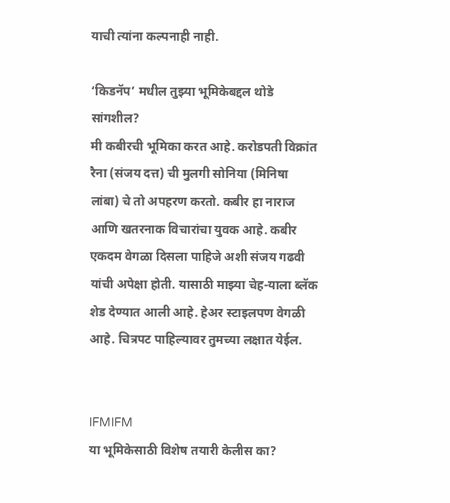याची त्यांना कल्पनाही नाही.

‘किडनॅप’ मधील तुझ्या भूमिकेबद्दल थोडे सांगशील?
मी कबीरची भूमिका करत आहे. करोडपती विक्रांत रैना (संजय दत्त) ची मुलगी सोनिया (मिनिषा लांबा) चे तो अपहरण करतो. कबीर हा नाराज आणि खतरनाक विचारांचा युवक आहे. कबीर एकदम वेगळा दिसला पाहिजे अशी संजय गढवी यांची अपेक्षा होती. यासाठी माझ्या चेह-याला ब्लॅक शेड देण्यात आली आहे. हेअर स्टाइलपण वेगळी आहे. चित्रपट पाहिल्यावर तुमच्या लक्षात येईल.


IFMIFM
या भूमिकेसाठी विशेष तयारी केलीस का?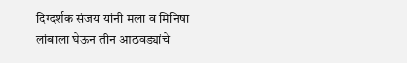दिग्दर्शक संजय यांनी मला व मिनिषा लांबाला घेऊन तीन आठवड्यांचे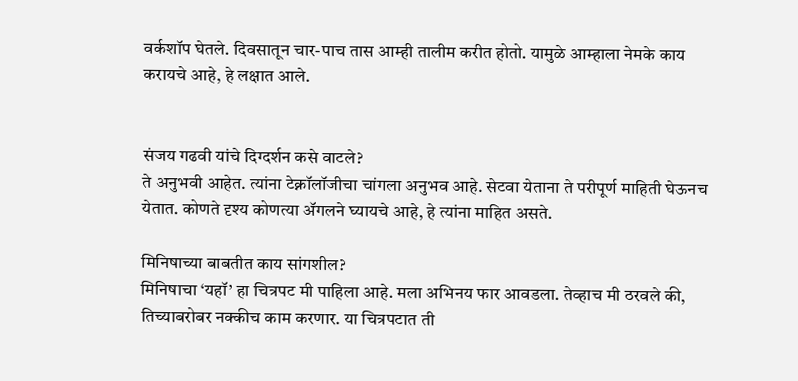वर्कशॉप घेतले. दिवसातून चार-पाच तास आम्ही तालीम करीत होतो. यामुळे आम्हाला नेमके काय करायचे आहे, हे लक्षात आले.


संजय गढवी यांचे दिग्दर्शन कसे वाटले?
ते अनुभवी आहेत. त्यांना टेक्नॉलॉजीचा चांगला अनुभव आहे. सेटवा येताना ते परीपूर्ण माहिती घेऊनच येतात. कोणते दृश्य कोणत्या ॲगलने घ्यायचे आहे, हे त्यांना माहित असते.

मिनिषाच्या बाबतीत काय सांगशील?
मिनिषाचा ‘यहॉ’ हा चित्रपट मी पाहिला आहे. मला अभिनय फार आवडला. तेव्हाच मी ठरवले की, तिच्याबरोबर नक्कीच काम करणार. या चित्रपटात ती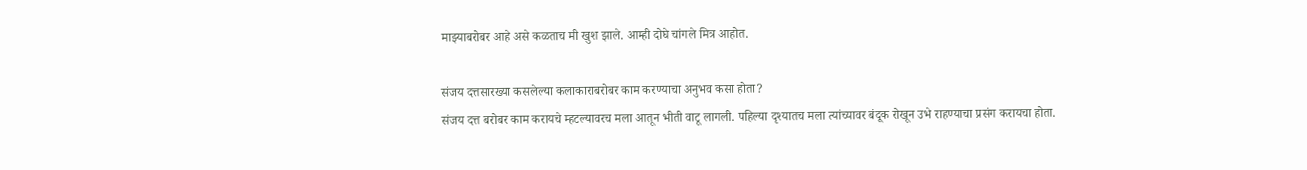माझ्याबरोबर आहे असे कळताच मी खुश झाले. आम्ही दोघे चांगले मित्र आहोत.

संजय दत्तसारख्या कसलेल्या कलाकाराबरोबर काम करण्याचा अनुभव कसा होता?
संजय दत्त बरोबर काम करायचे म्हटल्यावरच मला आतून भीती वाटू लागली. पहिल्या दृश्यातच मला त्यांच्यावर बंदूक रोखून उभे राहण्याचा प्रसंग करायचा होता.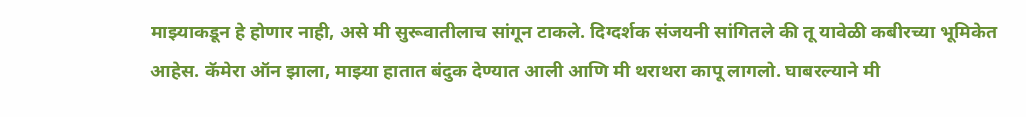माझ्याकडून हे होणार नाही, असे मी सुरूवातीलाच सांगून टाकले. दिग्दर्शक संजयनी सांगितले की तू यावेळी कबीरच्या भूमिकेत आहेस. कॅमेरा ऑन झाला, माझ्या हातात बंदुक देण्यात आली आणि मी थराथरा कापू लागलो. घाबरल्याने मी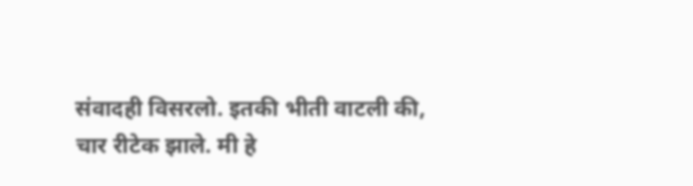संवादही विसरलो. इतकी भीती वाटली की, चार रीटेक झाले. मी हे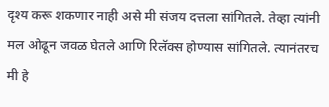दृश्य करू शकणार नाही असे मी संजय दत्तला सांगितले. तेव्हा त्यांनी मल ओढून जवळ घेतले आणि रिलॅक्स होण्यास सांगितले. त्यानंतरच मी हे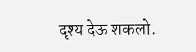दृश्य देऊ शकलो.